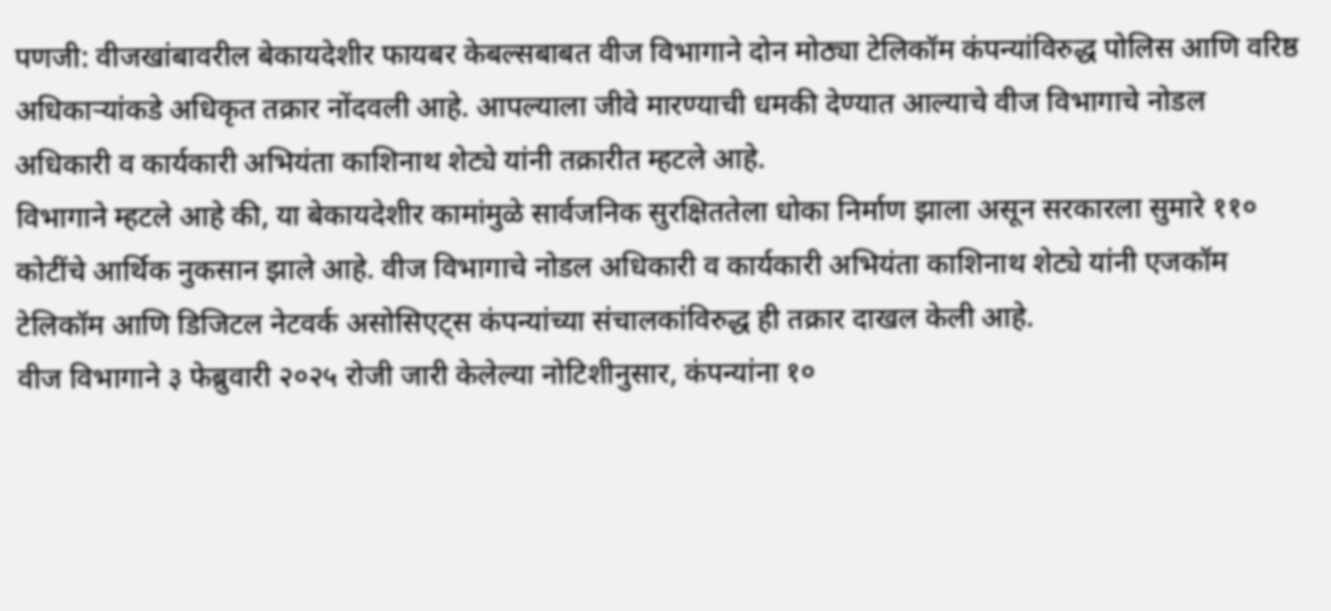पणजी: वीजखांबावरील बेकायदेशीर फायबर केबल्सबाबत वीज विभागाने दोन मोठ्या टेलिकॉम कंपन्यांविरुद्ध पोलिस आणि वरिष्ठ अधिकाऱ्यांकडे अधिकृत तक्रार नोंदवली आहे. आपल्याला जीवे मारण्याची धमकी देण्यात आल्याचे वीज विभागाचे नोडल अधिकारी व कार्यकारी अभियंता काशिनाथ शेट्ये यांनी तक्रारीत म्हटले आहे.
विभागाने म्हटले आहे की, या बेकायदेशीर कामांमुळे सार्वजनिक सुरक्षिततेला धोका निर्माण झाला असून सरकारला सुमारे ११० कोटींचे आर्थिक नुकसान झाले आहे. वीज विभागाचे नोडल अधिकारी व कार्यकारी अभियंता काशिनाथ शेट्ये यांनी एजकॉम टेलिकॉम आणि डिजिटल नेटवर्क असोसिएट्स कंपन्यांच्या संचालकांविरुद्ध ही तक्रार दाखल केली आहे.
वीज विभागाने ३ फेब्रुवारी २०२५ रोजी जारी केलेल्या नोटिशीनुसार, कंपन्यांना १०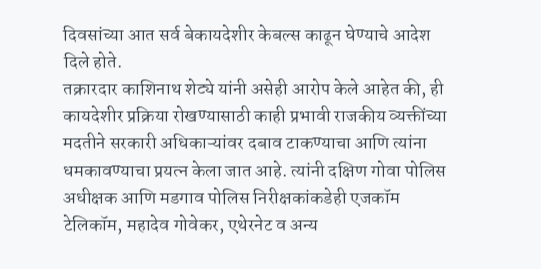दिवसांच्या आत सर्व बेकायदेशीर केबल्स काढून घेण्याचे आदेश दिले होते.
तक्रारदार काशिनाथ शेट्ये यांनी असेही आरोप केले आहेत की, ही कायदेशीर प्रक्रिया रोखण्यासाठी काही प्रभावी राजकीय व्यक्तींच्या मदतीने सरकारी अधिकाऱ्यांवर दबाव टाकण्याचा आणि त्यांना धमकावण्याचा प्रयत्न केला जात आहे. त्यांनी दक्षिण गोवा पोलिस अधीक्षक आणि मडगाव पोलिस निरीक्षकांकडेही एजकॉम टेलिकॉम, महादेव गोवेकर, एथेरनेट व अन्य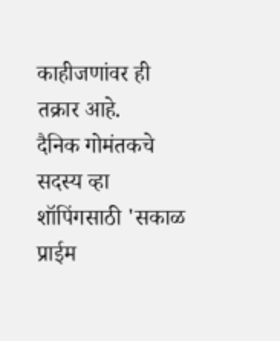काहीजणांवर ही तक्रार आहे.
दैनिक गोमंतकचे सदस्य व्हा
शॉपिंगसाठी 'सकाळ प्राईम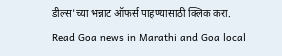डील्स'च्या भन्नाट ऑफर्स पाहण्यासाठी क्लिक करा.
Read Goa news in Marathi and Goa local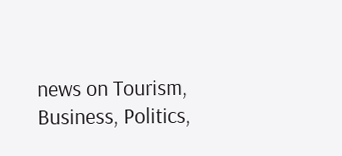news on Tourism, Business, Politics,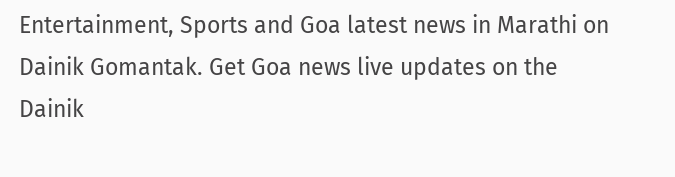Entertainment, Sports and Goa latest news in Marathi on Dainik Gomantak. Get Goa news live updates on the Dainik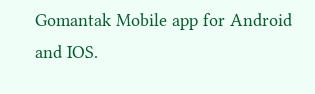Gomantak Mobile app for Android and IOS.